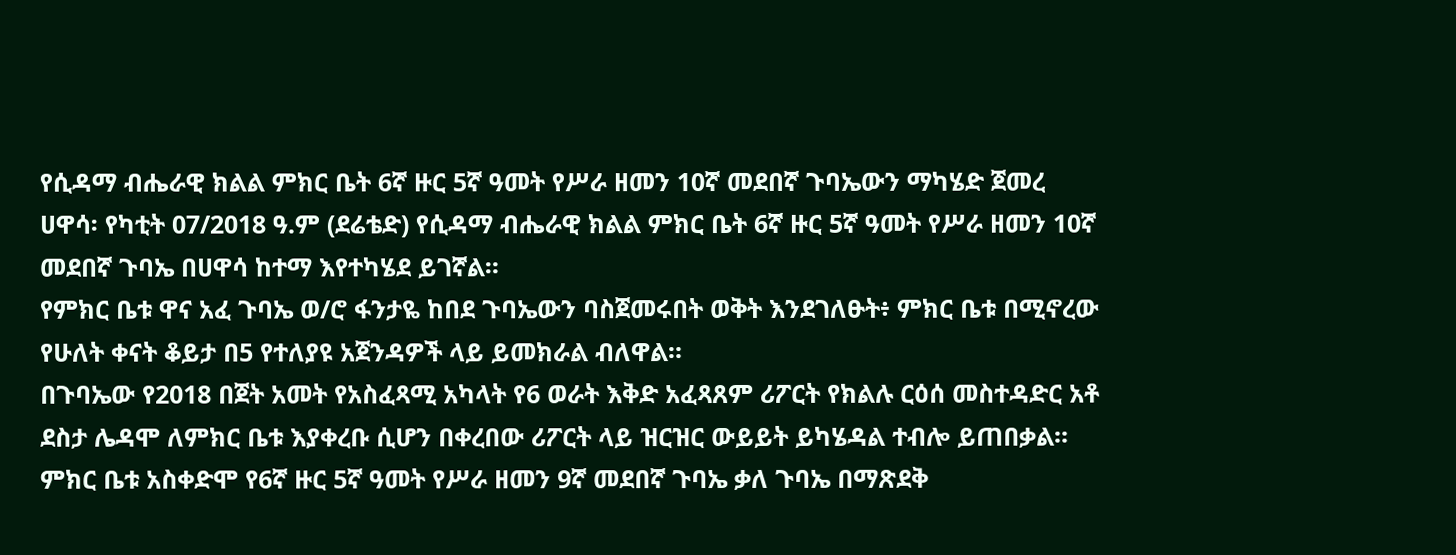የሲዳማ ብሔራዊ ክልል ምክር ቤት 6ኛ ዙር 5ኛ ዓመት የሥራ ዘመን 10ኛ መደበኛ ጉባኤውን ማካሄድ ጀመረ
ሀዋሳ፡ የካቲት 07/2018 ዓ.ም (ደሬቴድ) የሲዳማ ብሔራዊ ክልል ምክር ቤት 6ኛ ዙር 5ኛ ዓመት የሥራ ዘመን 10ኛ መደበኛ ጉባኤ በሀዋሳ ከተማ እየተካሄደ ይገኛል።
የምክር ቤቱ ዋና አፈ ጉባኤ ወ/ሮ ፋንታዬ ከበደ ጉባኤውን ባስጀመሩበት ወቅት እንደገለፁት፥ ምክር ቤቱ በሚኖረው የሁለት ቀናት ቆይታ በ5 የተለያዩ አጀንዳዎች ላይ ይመክራል ብለዋል።
በጉባኤው የ2018 በጀት አመት የአስፈጻሚ አካላት የ6 ወራት እቅድ አፈጻጸም ሪፖርት የክልሉ ርዕሰ መስተዳድር አቶ ደስታ ሌዳሞ ለምክር ቤቱ እያቀረቡ ሲሆን በቀረበው ሪፖርት ላይ ዝርዝር ውይይት ይካሄዳል ተብሎ ይጠበቃል።
ምክር ቤቱ አስቀድሞ የ6ኛ ዙር 5ኛ ዓመት የሥራ ዘመን 9ኛ መደበኛ ጉባኤ ቃለ ጉባኤ በማጽደቅ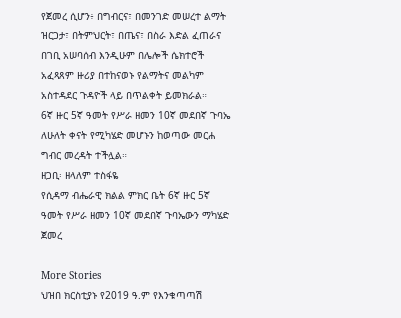የጀመረ ሲሆን፥ በግብርና፣ በመንገድ መሠረተ ልማት ዝርጋታ፣ በትምህርት፣ በጤና፣ በስራ እድል ፈጠራና በገቢ አሠባሰብ እንዲሁም በሌሎች ሴክተሮች አፈጻጸም ዙሪያ በተከናወኑ የልማትና መልካም አስተዳደር ጉዳዮች ላይ በጥልቀት ይመክራል።
6ኛ ዙር 5ኛ ዓመት የሥራ ዘመን 10ኛ መደበኛ ጉባኤ ለሁለት ቀናት የሚካሄድ መሆኑን ከወጣው መርሐ ግብር መረዳት ተችሏል።
ዘጋቢ፡ ዘላለም ተስፋዬ
የሲዳማ ብሔራዊ ክልል ምክር ቤት 6ኛ ዙር 5ኛ ዓመት የሥራ ዘመን 10ኛ መደበኛ ጉባኤውን ማካሄድ ጀመረ

More Stories
ህዝበ ክርስቲያኑ የ2019 ዓ.ም የእንቁጣጣሽ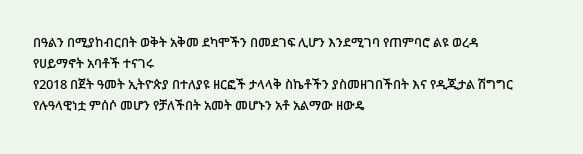በዓልን በሚያከብርበት ወቅት አቅመ ደካሞችን በመደገፍ ሊሆን እንደሚገባ የጠምባሮ ልዩ ወረዳ የሀይማኖት አባቶች ተናገሩ
የ2018 በጀት ዓመት ኢትዮጵያ በተለያዩ ዘርፎች ታላላቅ ስኬቶችን ያስመዘገበችበት እና የዲጂታል ሽግግር የሉዓላዊነቷ ምሰሶ መሆን የቻለችበት አመት መሆኑን አቶ አልማው ዘውዴ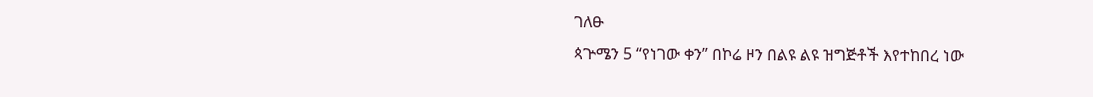ገለፁ
ጳጕሜን 5 “የነገው ቀን” በኮሬ ዞን በልዩ ልዩ ዝግጅቶች እየተከበረ ነው